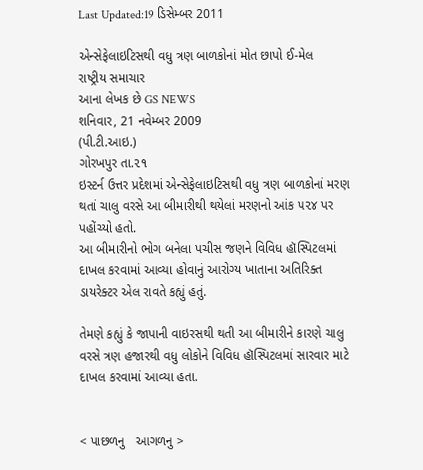Last Updated:19 ડિસેમ્બર 2011

એન્સેફેલાઇટિસથી વધુ ત્રણ બાળકોનાં મોત છાપો ઈ-મેલ
રાષ્ટ્રીય સમાચાર
આના લેખક છે GS NEWS
શનિવાર, 21 નવેમ્બર 2009
(પી.ટી.આઇ.)
ગોરખપુર તા.૨૧
ઇસ્ટર્ન ઉત્તર પ્રદેશમાં એન્સેફેલાઇટિસથી વધુ ત્રણ બાળકોનાં મરણ થતાં ચાલુ વરસે આ બીમારીથી થયેલાં મરણનો આંક ૫૨૪ પર પહોંચ્યો હતો.
આ બીમારીનો ભોગ બનેલા પચીસ જણને વિવિધ હૉસ્પિટલમાં દાખલ કરવામાં આવ્યા હોવાનું આરોગ્ય ખાતાના અતિરિક્ત ડાયરેક્ટર એલ રાવતે કહ્યું હતું.

તેમણે કહ્યું કે જાપાની વાઇરસથી થતી આ બીમારીને કારણે ચાલુ વરસે ત્રણ હજારથી વધુ લોકોને વિવિધ હૉસ્પિટલમાં સારવાર માટે દાખલ કરવામાં આવ્યા હતા.


< પાછળનુ   આગળનુ >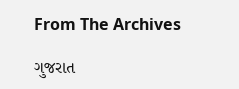From The Archives

ગુજરાત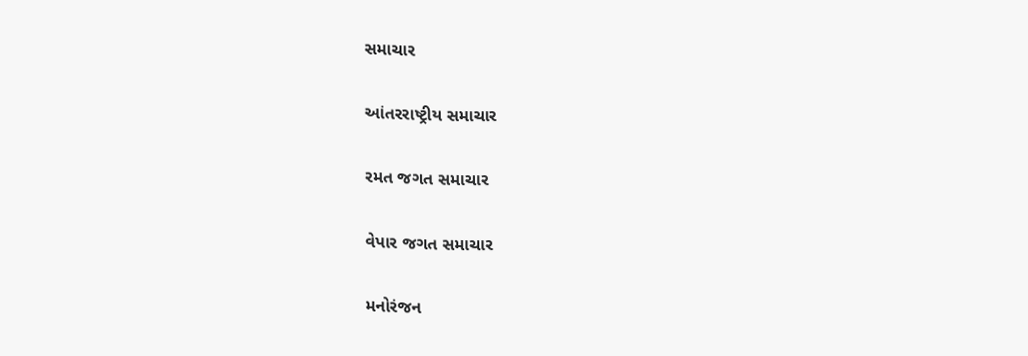સમાચાર

આંતરરાષ્ટ્રીય સમાચાર

રમત જગત સમાચાર

વેપાર જગત સમાચાર

મનોરંજન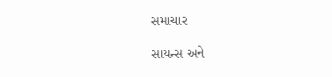સમાચાર

સાયન્સ અને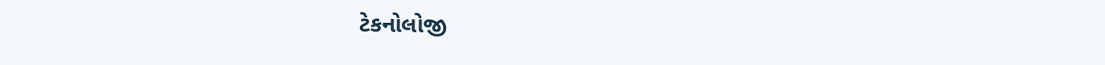ટેકનોલોજી